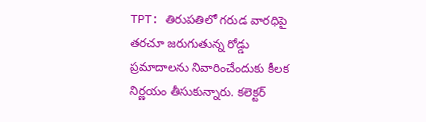TPT: తిరుపతిలో గరుడ వారధిపై తరచూ జరుగుతున్న రోడ్డు ప్రమాదాలను నివారించేందుకు కీలక నిర్ణయం తీసుకున్నారు. కలెక్టర్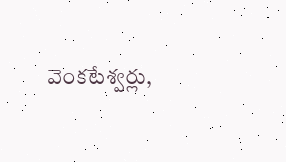వెంకటేశ్వర్లు,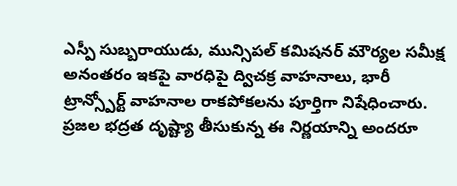ఎస్పీ సుబ్బరాయుడు, మున్సిపల్ కమిషనర్ మౌర్యల సమీక్ష అనంతరం ఇకపై వారధిపై ద్విచక్ర వాహనాలు, భారీ ట్రాన్స్పోర్ట్ వాహనాల రాకపోకలను పూర్తిగా నిషేధించారు. ప్రజల భద్రత దృష్ట్యా తీసుకున్న ఈ నిర్ణయాన్ని అందరూ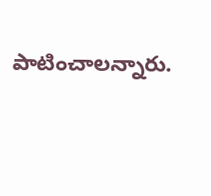పాటించాలన్నారు.